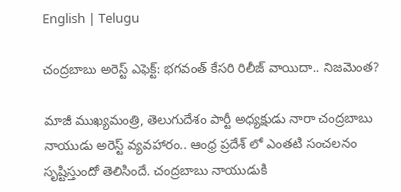English | Telugu

చంద్రబాబు అరెస్ట్ ఎఫెక్ట్: భగవంత్ కేసరి రిలీజ్ వాయిదా.. నిజమెంత?

మాజీ ముఖ్యమంత్రి, తెలుగుదేశం పార్టీ అధ్యక్షుడు నారా చంద్రబాబు నాయుడు అరెస్ట్ వ్యవహారం.. ఆంధ్ర ప్రదేశ్ లో ఎంతటి సంచలనం సృష్టిస్తుందో తెలిసిందే. చంద్రబాబు నాయుడుకి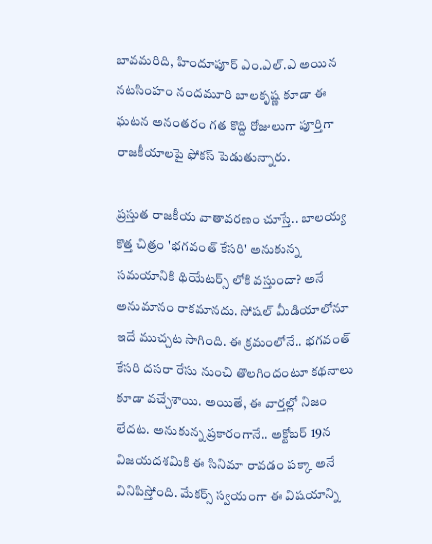బావమరిది, హిందూపూర్ ఎం.ఎల్.ఎ అయిన నటసింహం నందమూరి బాలకృష్ణ కూడా ఈ ఘటన అనంతరం గత కొద్ది రోజులుగా పూర్తిగా రాజకీయాలపై ఫోకస్ పెడుతున్నారు.

ప్రస్తుత రాజకీయ వాతావరణం చూస్తే.. బాలయ్య కొత్త చిత్రం 'భగవంత్ కేసరి' అనుకున్న సమయానికి థియేటర్స్ లోకి వస్తుందా? అనే అనుమానం రాకమానదు. సోషల్ మీడియాలోనూ ఇదే ముచ్చట సాగింది. ఈ క్రమంలోనే.. భగవంత్ కేసరి దసరా రేసు నుంచి తొలగిందంటూ కథనాలు కూడా వచ్చేశాయి. అయితే, ఈ వార్తల్లో నిజం లేదట. అనుకున్న ప్రకారంగానే.. అక్టోబర్ 19న విజయదశమికి ఈ సినిమా రావడం పక్కా అనే వినిపిస్తోంది. మేకర్స్ స్వయంగా ఈ విషయాన్ని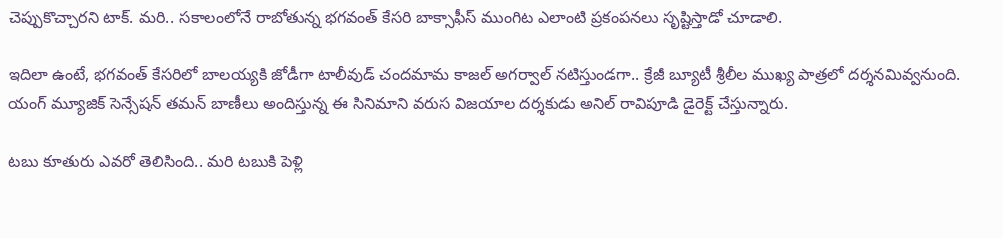చెప్పుకొచ్చారని టాక్. మరి.. సకాలంలోనే రాబోతున్న భగవంత్ కేసరి బాక్సాఫీస్ ముంగిట ఎలాంటి ప్రకంపనలు సృష్టిస్తాడో చూడాలి.

ఇదిలా ఉంటే, భగవంత్ కేసరిలో బాలయ్యకి జోడీగా టాలీవుడ్ చందమామ కాజల్ అగర్వాల్ నటిస్తుండగా.. క్రేజీ బ్యూటీ శ్రీలీల ముఖ్య పాత్రలో దర్శనమివ్వనుంది. యంగ్ మ్యూజిక్ సెన్సేషన్ తమన్ బాణీలు అందిస్తున్న ఈ సినిమాని వరుస విజయాల దర్శకుడు అనిల్ రావిపూడి డైరెక్ట్ చేస్తున్నారు.

టబు కూతురు ఎవరో తెలిసింది.. మరి టబుకి పెళ్లి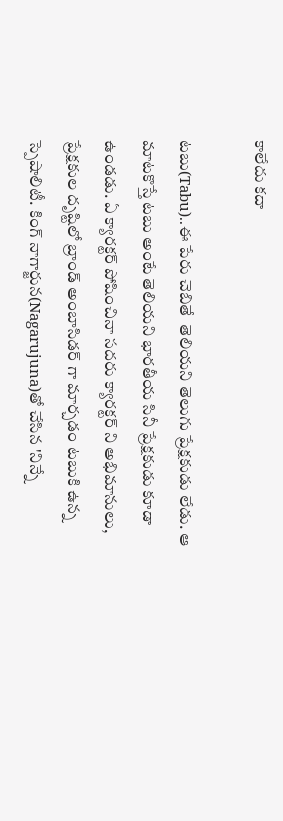కాలేదు కదా

టబు(Tabu)..ఈ పేరు చెబితే  తెలియని తెలుగు ప్రేక్షకుడు లేడు. ఆ మాటకొస్తే టబు అంటే తెలియని భారతీయ సినీ ప్రేక్షకుడు కూడా ఉండడు. ఏ క్యారక్టర్ పోషించినా సదరు క్యారక్టర్ ని అభిమానులు, ప్రేక్షకుల దృష్టిలో బ్రాండ్ అంబాసిడర్ గా మార్చడం టబుకి ఉన్న స్పెషాలిటీ. కింగ్ నాగార్జున(Nagarujuna)తో చేసిన 'నిన్నే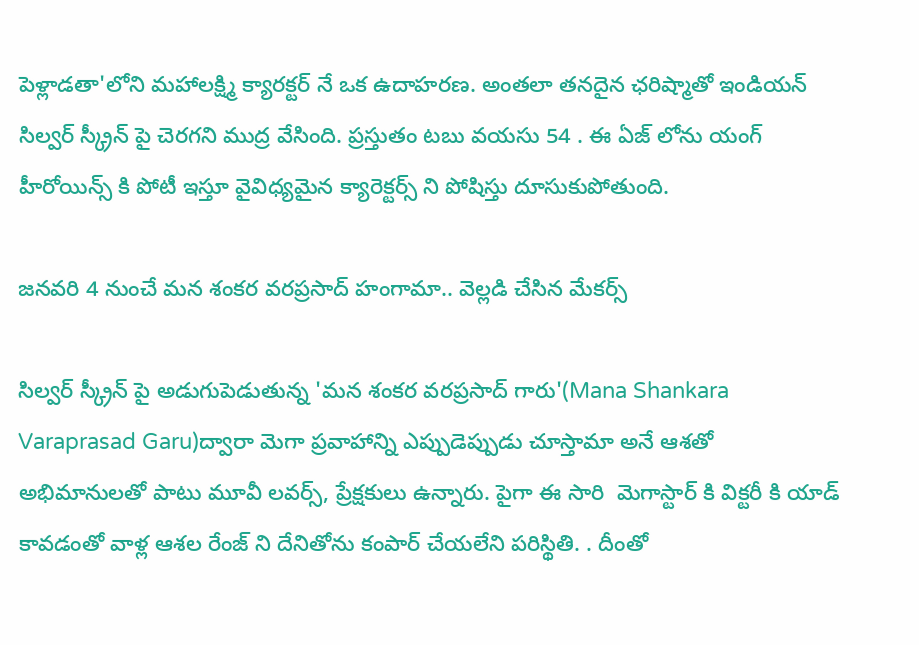పెళ్లాడతా'లోని మహాలక్ష్మి క్యారక్టర్ నే ఒక ఉదాహరణ. అంతలా తనదైన ఛరిష్మాతో ఇండియన్ సిల్వర్ స్క్రీన్ పై చెరగని ముద్ర వేసింది. ప్రస్తుతం టబు వయసు 54 . ఈ ఏజ్ లోను యంగ్ హీరోయిన్స్ కి పోటీ ఇస్తూ వైవిధ్యమైన క్యారెక్టర్స్ ని పోషిస్తు దూసుకుపోతుంది.

జనవరి 4 నుంచే మన శంకర వరప్రసాద్ హంగామా.. వెల్లడి చేసిన మేకర్స్

సిల్వర్ స్క్రీన్ పై అడుగుపెడుతున్న 'మన శంకర వరప్రసాద్ గారు'(Mana Shankara Varaprasad Garu)ద్వారా మెగా ప్రవాహాన్ని ఎప్పుడెప్పుడు చూస్తామా అనే ఆశతో అభిమానులతో పాటు మూవీ లవర్స్, ప్రేక్షకులు ఉన్నారు. పైగా ఈ సారి  మెగాస్టార్ కి విక్టరీ కి యాడ్ కావడంతో వాళ్ల ఆశల రేంజ్ ని దేనితోను కంపార్ చేయలేని పరిస్థితి. . దీంతో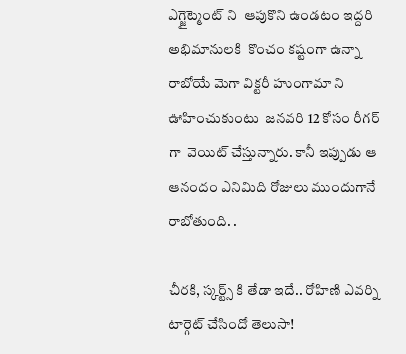ఎగ్జైట్మెంట్ ని  ఆపుకొని ఉండటం ఇద్దరి అభిమానులకి  కొంచం కష్టంగా ఉన్నా రాబోయే మెగా విక్టరీ హుంగామా ని ఊహించుకుంటు  జనవరి 12 కోసం రీగర్ గా  వెయిట్ చేస్తున్నారు. కానీ ఇప్పుడు ఆ ఆనందం ఎనిమిది రోజులు ముందుగానే రాబోతుంది. .

చీరకి, స్కర్ట్స్ కి తేడా ఇదే.. రోహిణి ఎవర్ని టార్గెట్ చేసిందో తెలుసా!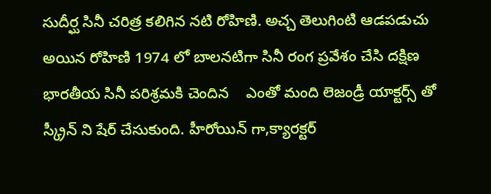సుదీర్ఘ సినీ చరిత్ర కలిగిన నటి రోహిణి. అచ్చ తెలుగింటి ఆడపడుచు అయిన రోహిణి 1974 లో బాలనటిగా సినీ రంగ ప్రవేశం చేసి దక్షిణ భారతీయ సినీ పరిశ్రమకి చెందిన    ఎంతో మంది లెజండ్రీ యాక్టర్స్ తో స్క్రీన్ ని షేర్ చేసుకుంది. హీరోయిన్ గా,క్యారక్టర్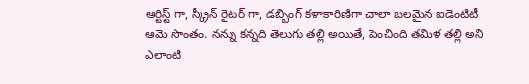ఆర్టిస్ట్ గా, స్క్రీన్ రైటర్ గా, డబ్బింగ్ కళాకారిణిగా చాలా బలమైన ఐడెంటిటీ ఆమె సొంతం. నన్ను కన్నది తెలుగు తల్లి అయితే, పెంచింది తమిళ తల్లి అని ఎలాంటి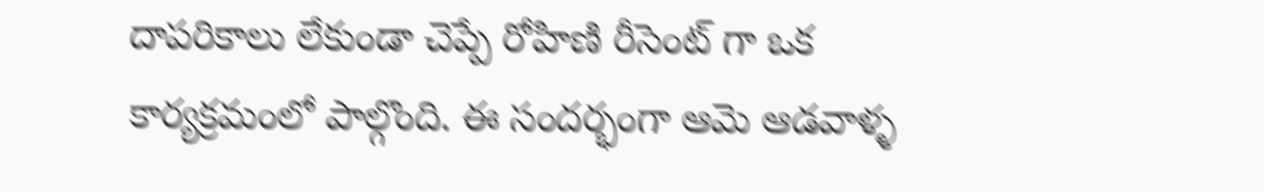దాపరికాలు లేకుండా చెప్పే రోహిణి రీసెంట్ గా ఒక కార్యక్రమంలో పాల్గొంది. ఈ సందర్భంగా ఆమె ఆడవాళ్ళ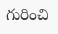గురించి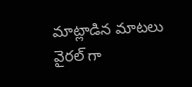మాట్లాడిన మాటలు వైరల్ గా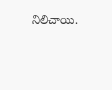నిలిచాయి.